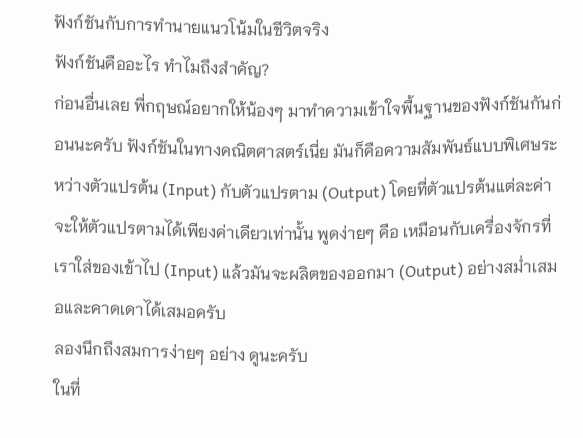ฟังก์ชันกับการทำนายแนวโน้มในชีวิตจริง
ฟังก์ชันคืออะไร ทำไมถึงสำคัญ?
ก่อนอื่นเลย พี่กฤษณ์อยากให้น้องๆ มาทำความเข้าใจพื้นฐานของฟังก์ชันกันก่อนนะครับ ฟังก์ชันในทางคณิตศาสตร์เนี่ย มันก็คือความสัมพันธ์แบบพิเศษระหว่างตัวแปรต้น (Input) กับตัวแปรตาม (Output) โดยที่ตัวแปรต้นแต่ละค่าจะให้ตัวแปรตามได้เพียงค่าเดียวเท่านั้น พูดง่ายๆ คือ เหมือนกับเครื่องจักรที่เราใส่ของเข้าไป (Input) แล้วมันจะผลิตของออกมา (Output) อย่างสม่ำเสมอและคาดเดาได้เสมอครับ
ลองนึกถึงสมการง่ายๆ อย่าง ดูนะครับ
ในที่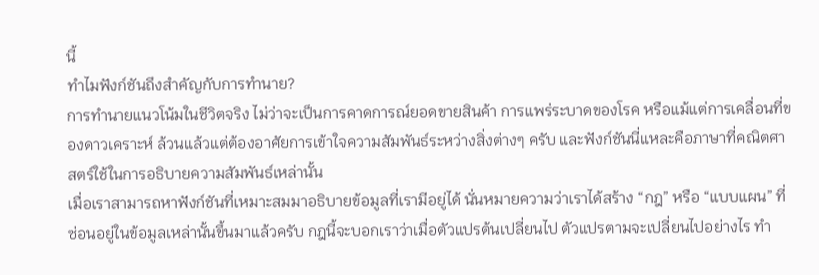นี้
ทำไมฟังก์ชันถึงสำคัญกับการทำนาย?
การทำนายแนวโน้มในชีวิตจริง ไม่ว่าจะเป็นการคาดการณ์ยอดขายสินค้า การแพร่ระบาดของโรค หรือแม้แต่การเคลื่อนที่ของดาวเคราะห์ ล้วนแล้วแต่ต้องอาศัยการเข้าใจความสัมพันธ์ระหว่างสิ่งต่างๆ ครับ และฟังก์ชันนี่แหละคือภาษาที่คณิตศาสตร์ใช้ในการอธิบายความสัมพันธ์เหล่านั้น
เมื่อเราสามารถหาฟังก์ชันที่เหมาะสมมาอธิบายข้อมูลที่เรามีอยู่ได้ นั่นหมายความว่าเราได้สร้าง “กฎ” หรือ “แบบแผน” ที่ซ่อนอยู่ในข้อมูลเหล่านั้นขึ้นมาแล้วครับ กฎนี้จะบอกเราว่าเมื่อตัวแปรต้นเปลี่ยนไป ตัวแปรตามจะเปลี่ยนไปอย่างไร ทำ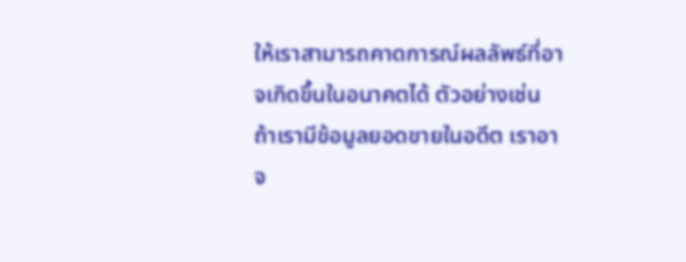ให้เราสามารถคาดการณ์ผลลัพธ์ที่อาจเกิดขึ้นในอนาคตได้ ตัวอย่างเช่น ถ้าเรามีข้อมูลยอดขายในอดีต เราอาจ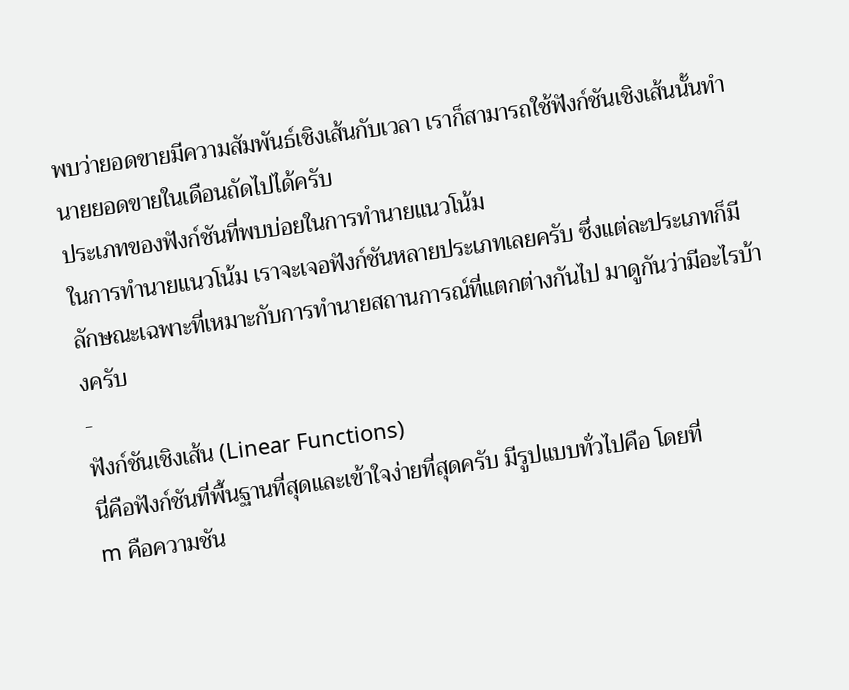พบว่ายอดขายมีความสัมพันธ์เชิงเส้นกับเวลา เราก็สามารถใช้ฟังก์ชันเชิงเส้นนั้นทำนายยอดขายในเดือนถัดไปได้ครับ
ประเภทของฟังก์ชันที่พบบ่อยในการทำนายแนวโน้ม
ในการทำนายแนวโน้ม เราจะเจอฟังก์ชันหลายประเภทเลยครับ ซึ่งแต่ละประเภทก็มีลักษณะเฉพาะที่เหมาะกับการทำนายสถานการณ์ที่แตกต่างกันไป มาดูกันว่ามีอะไรบ้างครับ
-
ฟังก์ชันเชิงเส้น (Linear Functions)
นี่คือฟังก์ชันที่พื้นฐานที่สุดและเข้าใจง่ายที่สุดครับ มีรูปแบบทั่วไปคือ โดยที่
m คือความชัน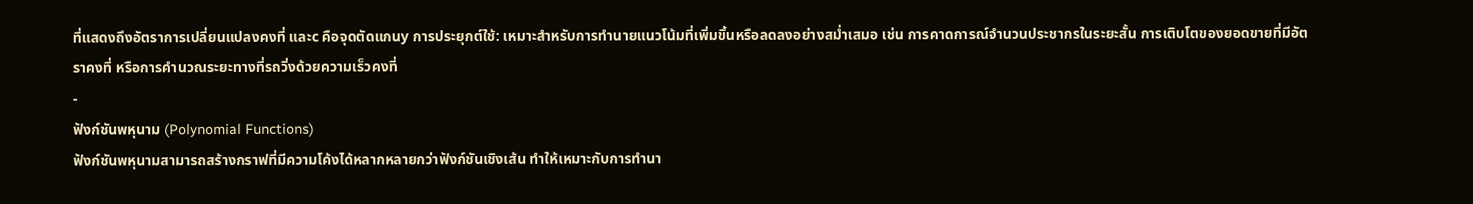ที่แสดงถึงอัตราการเปลี่ยนแปลงคงที่ และc คือจุดตัดแกนy การประยุกต์ใช้: เหมาะสำหรับการทำนายแนวโน้มที่เพิ่มขึ้นหรือลดลงอย่างสม่ำเสมอ เช่น การคาดการณ์จำนวนประชากรในระยะสั้น การเติบโตของยอดขายที่มีอัตราคงที่ หรือการคำนวณระยะทางที่รถวิ่งด้วยความเร็วคงที่
-
ฟังก์ชันพหุนาม (Polynomial Functions)
ฟังก์ชันพหุนามสามารถสร้างกราฟที่มีความโค้งได้หลากหลายกว่าฟังก์ชันเชิงเส้น ทำให้เหมาะกับการทำนา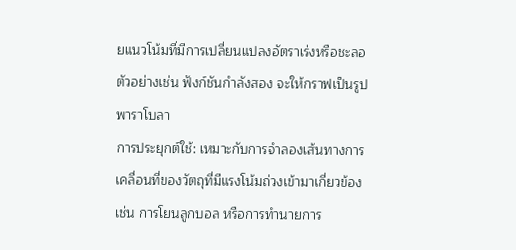ยแนวโน้มที่มีการเปลี่ยนแปลงอัตราเร่งหรือชะลอ ตัวอย่างเช่น ฟังก์ชันกำลังสอง จะให้กราฟเป็นรูปพาราโบลา
การประยุกต์ใช้: เหมาะกับการจำลองเส้นทางการเคลื่อนที่ของวัตถุที่มีแรงโน้มถ่วงเข้ามาเกี่ยวข้อง เช่น การโยนลูกบอล หรือการทำนายการ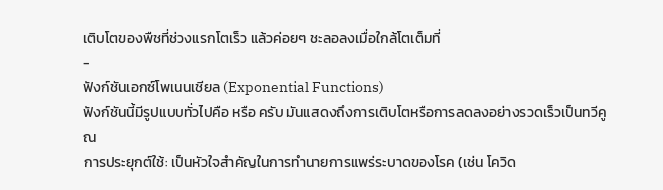เติบโตของพืชที่ช่วงแรกโตเร็ว แล้วค่อยๆ ชะลอลงเมื่อใกล้โตเต็มที่
-
ฟังก์ชันเอกซ์โพเนนเชียล (Exponential Functions)
ฟังก์ชันนี้มีรูปแบบทั่วไปคือ หรือ ครับ มันแสดงถึงการเติบโตหรือการลดลงอย่างรวดเร็วเป็นทวีคูณ
การประยุกต์ใช้: เป็นหัวใจสำคัญในการทำนายการแพร่ระบาดของโรค (เช่น โควิด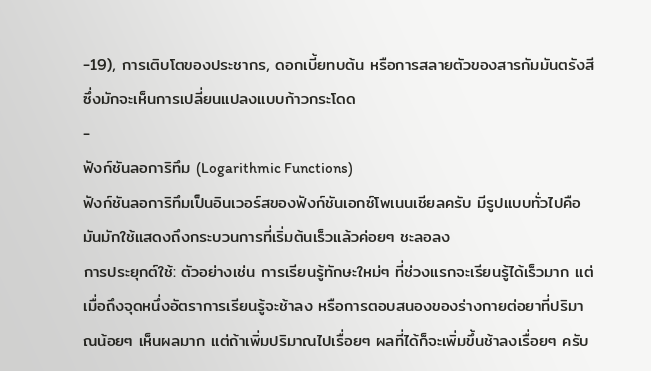-19), การเติบโตของประชากร, ดอกเบี้ยทบต้น หรือการสลายตัวของสารกัมมันตรังสี ซึ่งมักจะเห็นการเปลี่ยนแปลงแบบก้าวกระโดด
-
ฟังก์ชันลอการิทึม (Logarithmic Functions)
ฟังก์ชันลอการิทึมเป็นอินเวอร์สของฟังก์ชันเอกซ์โพเนนเชียลครับ มีรูปแบบทั่วไปคือ มันมักใช้แสดงถึงกระบวนการที่เริ่มต้นเร็วแล้วค่อยๆ ชะลอลง
การประยุกต์ใช้: ตัวอย่างเช่น การเรียนรู้ทักษะใหม่ๆ ที่ช่วงแรกจะเรียนรู้ได้เร็วมาก แต่เมื่อถึงจุดหนึ่งอัตราการเรียนรู้จะช้าลง หรือการตอบสนองของร่างกายต่อยาที่ปริมาณน้อยๆ เห็นผลมาก แต่ถ้าเพิ่มปริมาณไปเรื่อยๆ ผลที่ได้ก็จะเพิ่มขึ้นช้าลงเรื่อยๆ ครับ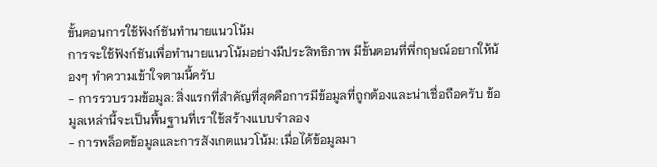ขั้นตอนการใช้ฟังก์ชันทำนายแนวโน้ม
การจะใช้ฟังก์ชันเพื่อทำนายแนวโน้มอย่างมีประสิทธิภาพ มีขั้นตอนที่พี่กฤษณ์อยากให้น้องๆ ทำความเข้าใจตามนี้ครับ
- การรวบรวมข้อมูล: สิ่งแรกที่สำคัญที่สุดคือการมีข้อมูลที่ถูกต้องและน่าเชื่อถือครับ ข้อมูลเหล่านี้จะเป็นพื้นฐานที่เราใช้สร้างแบบจำลอง
- การพล็อตข้อมูลและการสังเกตแนวโน้ม: เมื่อได้ข้อมูลมา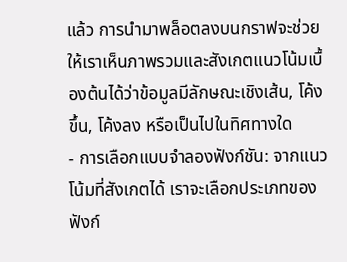แล้ว การนำมาพล็อตลงบนกราฟจะช่วยให้เราเห็นภาพรวมและสังเกตแนวโน้มเบื้องต้นได้ว่าข้อมูลมีลักษณะเชิงเส้น, โค้งขึ้น, โค้งลง หรือเป็นไปในทิศทางใด
- การเลือกแบบจำลองฟังก์ชัน: จากแนวโน้มที่สังเกตได้ เราจะเลือกประเภทของฟังก์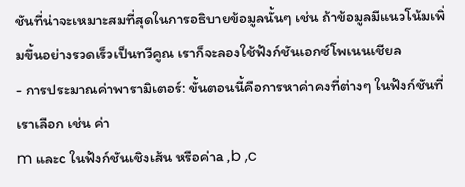ชันที่น่าจะเหมาะสมที่สุดในการอธิบายข้อมูลนั้นๆ เช่น ถ้าข้อมูลมีแนวโน้มเพิ่มขึ้นอย่างรวดเร็วเป็นทวีคูณ เราก็จะลองใช้ฟังก์ชันเอกซ์โพเนนเชียล
- การประมาณค่าพารามิเตอร์: ขั้นตอนนี้คือการหาค่าคงที่ต่างๆ ในฟังก์ชันที่เราเลือก เช่น ค่า
m และc ในฟังก์ชันเชิงเส้น หรือค่าa ,b ,c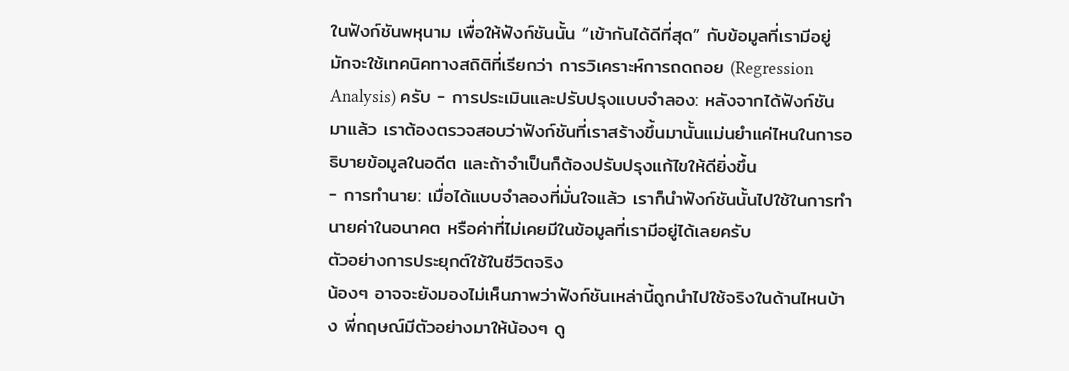ในฟังก์ชันพหุนาม เพื่อให้ฟังก์ชันนั้น “เข้ากันได้ดีที่สุด” กับข้อมูลที่เรามีอยู่ มักจะใช้เทคนิคทางสถิติที่เรียกว่า การวิเคราะห์การถดถอย (Regression Analysis) ครับ - การประเมินและปรับปรุงแบบจำลอง: หลังจากได้ฟังก์ชันมาแล้ว เราต้องตรวจสอบว่าฟังก์ชันที่เราสร้างขึ้นมานั้นแม่นยำแค่ไหนในการอธิบายข้อมูลในอดีต และถ้าจำเป็นก็ต้องปรับปรุงแก้ไขให้ดียิ่งขึ้น
- การทำนาย: เมื่อได้แบบจำลองที่มั่นใจแล้ว เราก็นำฟังก์ชันนั้นไปใช้ในการทำนายค่าในอนาคต หรือค่าที่ไม่เคยมีในข้อมูลที่เรามีอยู่ได้เลยครับ
ตัวอย่างการประยุกต์ใช้ในชีวิตจริง
น้องๆ อาจจะยังมองไม่เห็นภาพว่าฟังก์ชันเหล่านี้ถูกนำไปใช้จริงในด้านไหนบ้าง พี่กฤษณ์มีตัวอย่างมาให้น้องๆ ดู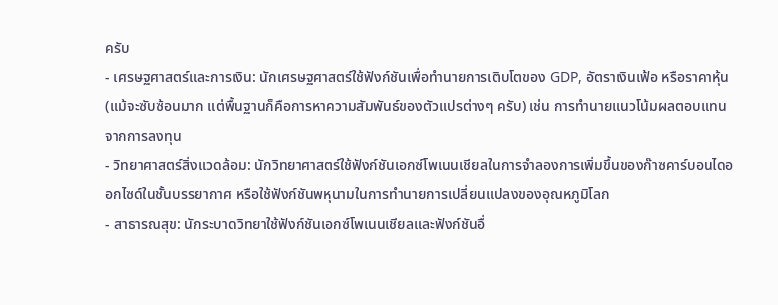ครับ
- เศรษฐศาสตร์และการเงิน: นักเศรษฐศาสตร์ใช้ฟังก์ชันเพื่อทำนายการเติบโตของ GDP, อัตราเงินเฟ้อ หรือราคาหุ้น (แม้จะซับซ้อนมาก แต่พื้นฐานก็คือการหาความสัมพันธ์ของตัวแปรต่างๆ ครับ) เช่น การทำนายแนวโน้มผลตอบแทนจากการลงทุน
- วิทยาศาสตร์สิ่งแวดล้อม: นักวิทยาศาสตร์ใช้ฟังก์ชันเอกซ์โพเนนเชียลในการจำลองการเพิ่มขึ้นของก๊าซคาร์บอนไดออกไซด์ในชั้นบรรยากาศ หรือใช้ฟังก์ชันพหุนามในการทำนายการเปลี่ยนแปลงของอุณหภูมิโลก
- สาธารณสุข: นักระบาดวิทยาใช้ฟังก์ชันเอกซ์โพเนนเชียลและฟังก์ชันอื่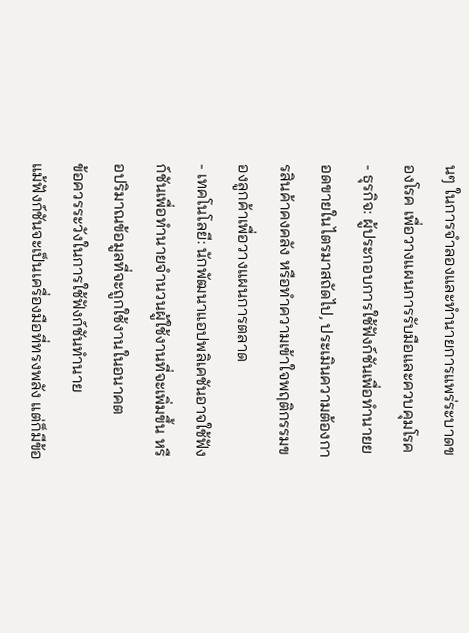นๆ ในการจำลองและทำนายการแพร่ระบาดของโรค เพื่อวางแผนการรับมือและควบคุมโรค
- ธุรกิจ: ผู้ประกอบการใช้ฟังก์ชันเพื่อทำนายยอดขายในไตรมาสถัดไป, ประเมินความต้องการสินค้าคงคลัง หรือทำความเข้าใจพฤติกรรมของลูกค้าเพื่อวางแผนการตลาด
- เทคโนโลยี: นักพัฒนาแอปพลิเคชันอาจใช้ฟังก์ชันเพื่อทำนายจำนวนผู้ใช้งานที่จะเพิ่มขึ้น หรือปริมาณข้อมูลที่จะถูกใช้งานในอนาคต
ข้อควรระวังในการใช้ฟังก์ชันทำนาย
แม้ฟังก์ชันจะเป็นเครื่องมือที่ทรงพลัง แต่ก็มีข้อ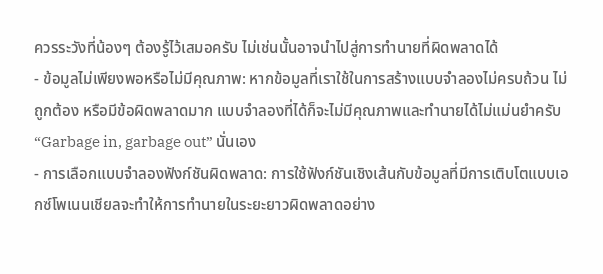ควรระวังที่น้องๆ ต้องรู้ไว้เสมอครับ ไม่เช่นนั้นอาจนำไปสู่การทำนายที่ผิดพลาดได้
- ข้อมูลไม่เพียงพอหรือไม่มีคุณภาพ: หากข้อมูลที่เราใช้ในการสร้างแบบจำลองไม่ครบถ้วน ไม่ถูกต้อง หรือมีข้อผิดพลาดมาก แบบจำลองที่ได้ก็จะไม่มีคุณภาพและทำนายได้ไม่แม่นยำครับ “Garbage in, garbage out” นั่นเอง
- การเลือกแบบจำลองฟังก์ชันผิดพลาด: การใช้ฟังก์ชันเชิงเส้นกับข้อมูลที่มีการเติบโตแบบเอกซ์โพเนนเชียลจะทำให้การทำนายในระยะยาวผิดพลาดอย่าง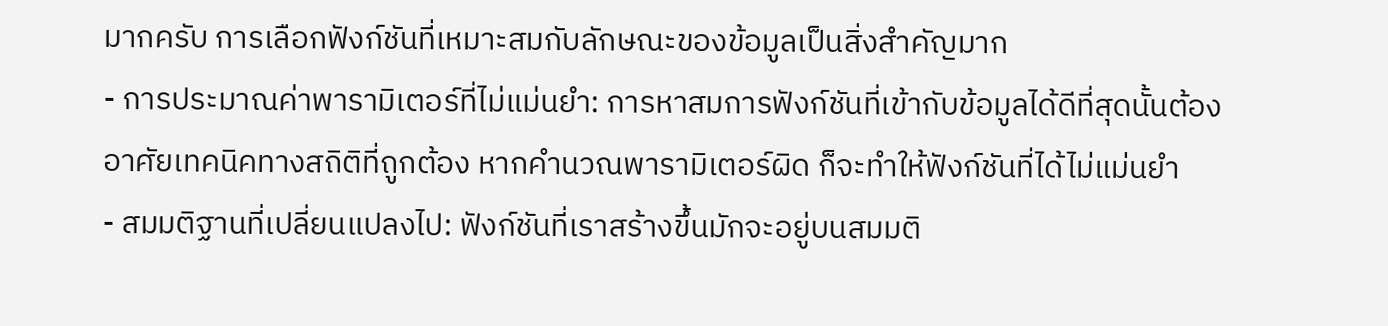มากครับ การเลือกฟังก์ชันที่เหมาะสมกับลักษณะของข้อมูลเป็นสิ่งสำคัญมาก
- การประมาณค่าพารามิเตอร์ที่ไม่แม่นยำ: การหาสมการฟังก์ชันที่เข้ากับข้อมูลได้ดีที่สุดนั้นต้องอาศัยเทคนิคทางสถิติที่ถูกต้อง หากคำนวณพารามิเตอร์ผิด ก็จะทำให้ฟังก์ชันที่ได้ไม่แม่นยำ
- สมมติฐานที่เปลี่ยนแปลงไป: ฟังก์ชันที่เราสร้างขึ้นมักจะอยู่บนสมมติ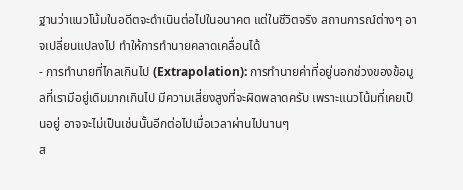ฐานว่าแนวโน้มในอดีตจะดำเนินต่อไปในอนาคต แต่ในชีวิตจริง สถานการณ์ต่างๆ อาจเปลี่ยนแปลงไป ทำให้การทำนายคลาดเคลื่อนได้
- การทำนายที่ไกลเกินไป (Extrapolation): การทำนายค่าที่อยู่นอกช่วงของข้อมูลที่เรามีอยู่เดิมมากเกินไป มีความเสี่ยงสูงที่จะผิดพลาดครับ เพราะแนวโน้มที่เคยเป็นอยู่ อาจจะไม่เป็นเช่นนั้นอีกต่อไปเมื่อเวลาผ่านไปนานๆ
ส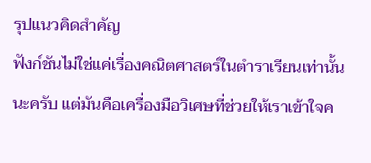รุปแนวคิดสำคัญ
ฟังก์ชันไม่ใช่แค่เรื่องคณิตศาสตร์ในตำราเรียนเท่านั้นนะครับ แต่มันคือเครื่องมือวิเศษที่ช่วยให้เราเข้าใจค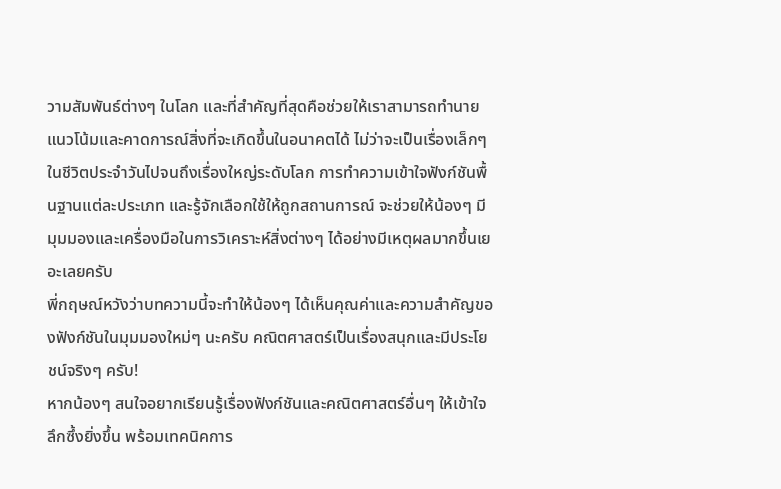วามสัมพันธ์ต่างๆ ในโลก และที่สำคัญที่สุดคือช่วยให้เราสามารถทำนายแนวโน้มและคาดการณ์สิ่งที่จะเกิดขึ้นในอนาคตได้ ไม่ว่าจะเป็นเรื่องเล็กๆ ในชีวิตประจำวันไปจนถึงเรื่องใหญ่ระดับโลก การทำความเข้าใจฟังก์ชันพื้นฐานแต่ละประเภท และรู้จักเลือกใช้ให้ถูกสถานการณ์ จะช่วยให้น้องๆ มีมุมมองและเครื่องมือในการวิเคราะห์สิ่งต่างๆ ได้อย่างมีเหตุผลมากขึ้นเยอะเลยครับ
พี่กฤษณ์หวังว่าบทความนี้จะทำให้น้องๆ ได้เห็นคุณค่าและความสำคัญของฟังก์ชันในมุมมองใหม่ๆ นะครับ คณิตศาสตร์เป็นเรื่องสนุกและมีประโยชน์จริงๆ ครับ!
หากน้องๆ สนใจอยากเรียนรู้เรื่องฟังก์ชันและคณิตศาสตร์อื่นๆ ให้เข้าใจลึกซึ้งยิ่งขึ้น พร้อมเทคนิคการ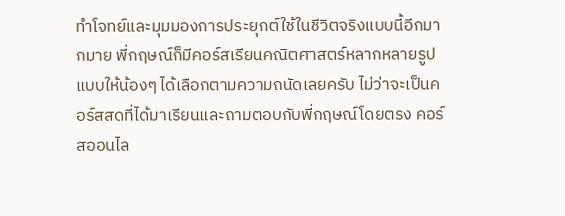ทำโจทย์และมุมมองการประยุกต์ใช้ในชีวิตจริงแบบนี้อีกมากมาย พี่กฤษณ์ก็มีคอร์สเรียนคณิตศาสตร์หลากหลายรูปแบบให้น้องๆ ได้เลือกตามความถนัดเลยครับ ไม่ว่าจะเป็นคอร์สสดที่ได้มาเรียนและถามตอบกับพี่กฤษณ์โดยตรง คอร์สออนไล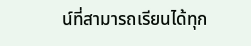น์ที่สามารถเรียนได้ทุก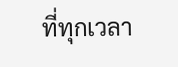ที่ทุกเวลา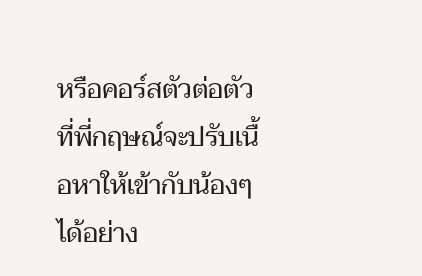หรือคอร์สตัวต่อตัวที่พี่กฤษณ์จะปรับเนื้อหาให้เข้ากับน้องๆ ได้อย่าง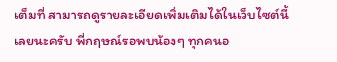เต็มที่ สามารถดูรายละเอียดเพิ่มเติมได้ในเว็บไซต์นี้เลยนะครับ พี่กฤษณ์รอพบน้องๆ ทุกคนอ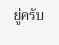ยู่ครับ